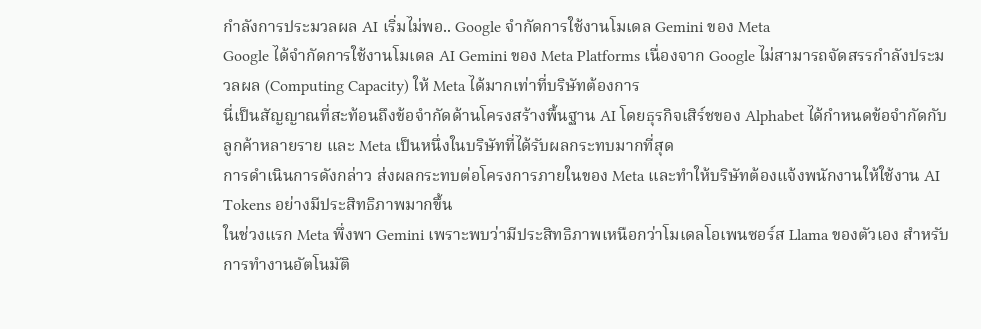กำลังการประมวลผล AI เริ่มไม่พอ.. Google จำกัดการใช้งานโมเดล Gemini ของ Meta
Google ได้จำกัดการใช้งานโมเดล AI Gemini ของ Meta Platforms เนื่องจาก Google ไม่สามารถจัดสรรกำลังประมวลผล (Computing Capacity) ให้ Meta ได้มากเท่าที่บริษัทต้องการ
นี่เป็นสัญญาณที่สะท้อนถึงข้อจำกัดด้านโครงสร้างพื้นฐาน AI โดยธุรกิจเสิร์ชของ Alphabet ได้กำหนดข้อจำกัดกับลูกค้าหลายราย และ Meta เป็นหนึ่งในบริษัทที่ได้รับผลกระทบมากที่สุด
การดำเนินการดังกล่าว ส่งผลกระทบต่อโครงการภายในของ Meta และทำให้บริษัทต้องแจ้งพนักงานให้ใช้งาน AI Tokens อย่างมีประสิทธิภาพมากขึ้น
ในช่วงแรก Meta พึ่งพา Gemini เพราะพบว่ามีประสิทธิภาพเหนือกว่าโมเดลโอเพนซอร์ส Llama ของตัวเอง สำหรับการทำงานอัตโนมัติ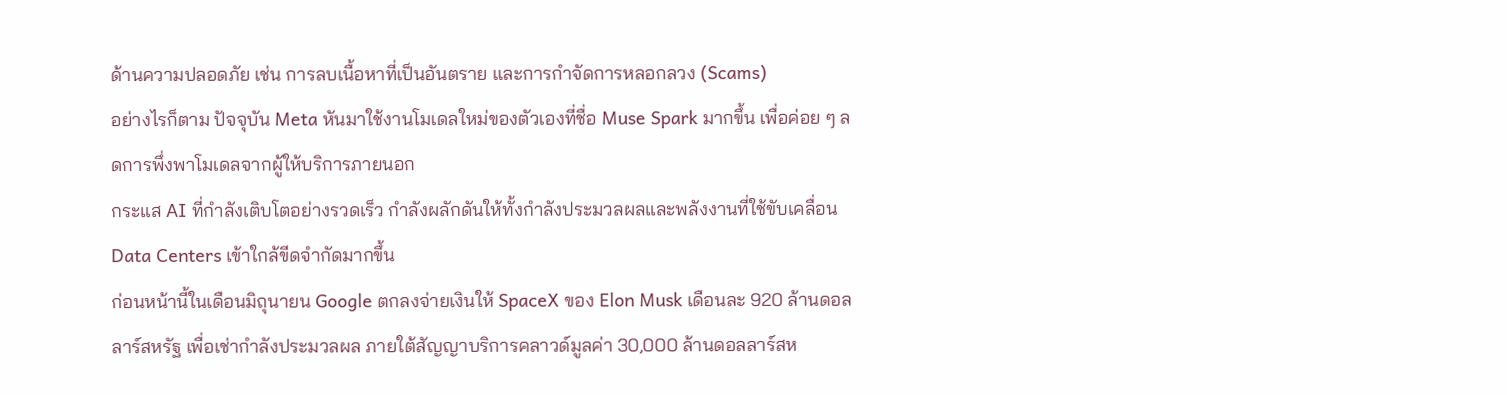ด้านความปลอดภัย เช่น การลบเนื้อหาที่เป็นอันตราย และการกำจัดการหลอกลวง (Scams)
อย่างไรก็ตาม ปัจจุบัน Meta หันมาใช้งานโมเดลใหม่ของตัวเองที่ชื่อ Muse Spark มากขึ้น เพื่อค่อย ๆ ลดการพึ่งพาโมเดลจากผู้ให้บริการภายนอก
กระแส AI ที่กำลังเติบโตอย่างรวดเร็ว กำลังผลักดันให้ทั้งกำลังประมวลผลและพลังงานที่ใช้ขับเคลื่อน Data Centers เข้าใกล้ขีดจำกัดมากขึ้น
ก่อนหน้านี้ในเดือนมิถุนายน Google ตกลงจ่ายเงินให้ SpaceX ของ Elon Musk เดือนละ 920 ล้านดอลลาร์สหรัฐ เพื่อเช่ากำลังประมวลผล ภายใต้สัญญาบริการคลาวด์มูลค่า 30,000 ล้านดอลลาร์สห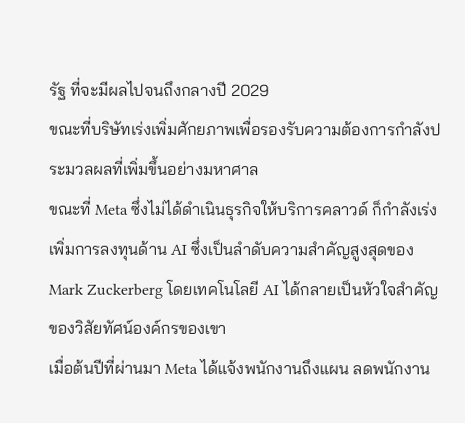รัฐ ที่จะมีผลไปจนถึงกลางปี 2029
ขณะที่บริษัทเร่งเพิ่มศักยภาพเพื่อรองรับความต้องการกำลังประมวลผลที่เพิ่มขึ้นอย่างมหาศาล
ขณะที่ Meta ซึ่งไม่ได้ดำเนินธุรกิจให้บริการคลาวด์ ก็กำลังเร่งเพิ่มการลงทุนด้าน AI ซึ่งเป็นลำดับความสำคัญสูงสุดของ Mark Zuckerberg โดยเทคโนโลยี AI ได้กลายเป็นหัวใจสำคัญของวิสัยทัศน์องค์กรของเขา
เมื่อต้นปีที่ผ่านมา Meta ได้แจ้งพนักงานถึงแผน ลดพนักงาน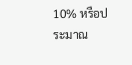10% หรือประมาณ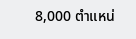8,000 ตำแหน่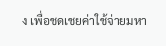ง เพื่อชดเชยค่าใช้จ่ายมหา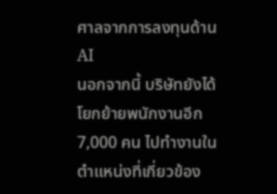ศาลจากการลงทุนด้าน AI
นอกจากนี้ บริษัทยังได้โยกย้ายพนักงานอีก 7,000 คน ไปทำงานในตำแหน่งที่เกี่ยวข้อง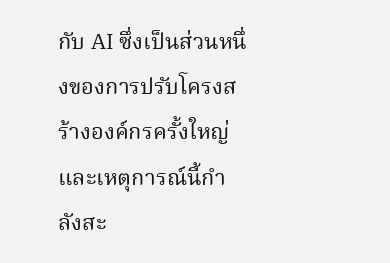กับ AI ซึ่งเป็นส่วนหนึ่งของการปรับโครงสร้างองค์กรครั้งใหญ่
และเหตุการณ์นี้กำลังสะ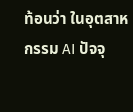ท้อนว่า ในอุตสาหกรรม AI ปัจจุ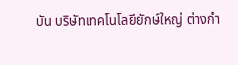บัน บริษัทเทคโนโลยียักษ์ใหญ่ ต่างกำ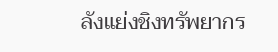ลังแย่งชิงทรัพยากร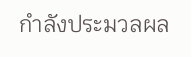กำลังประมวลผล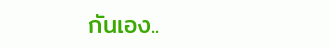กันเอง..